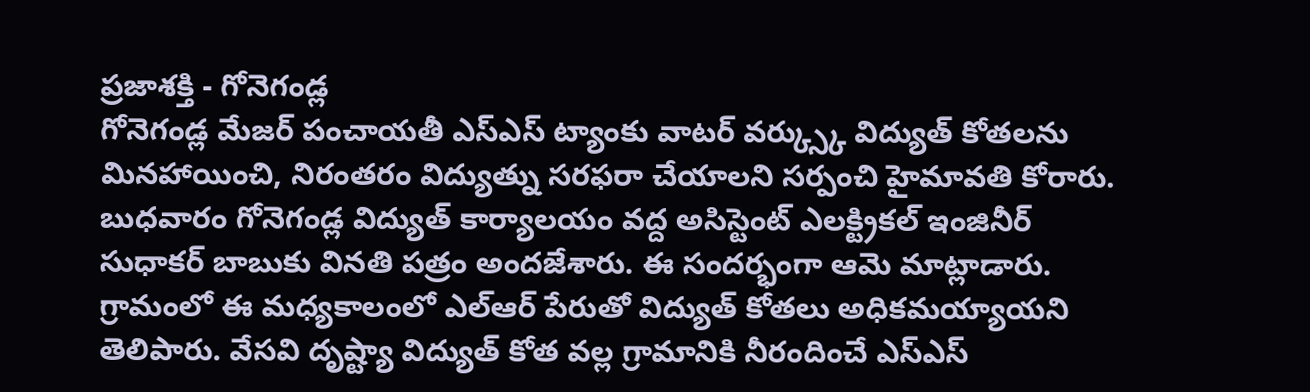ప్రజాశక్తి - గోనెగండ్ల
గోనెగండ్ల మేజర్ పంచాయతీ ఎస్ఎస్ ట్యాంకు వాటర్ వర్క్స్కు విద్యుత్ కోతలను మినహాయించి, నిరంతరం విద్యుత్ను సరఫరా చేయాలని సర్పంచి హైమావతి కోరారు. బుధవారం గోనెగండ్ల విద్యుత్ కార్యాలయం వద్ద అసిస్టెంట్ ఎలక్ట్రికల్ ఇంజినీర్ సుధాకర్ బాబుకు వినతి పత్రం అందజేశారు. ఈ సందర్భంగా ఆమె మాట్లాడారు. గ్రామంలో ఈ మధ్యకాలంలో ఎల్ఆర్ పేరుతో విద్యుత్ కోతలు అధికమయ్యాయని తెలిపారు. వేసవి దృష్ట్యా విద్యుత్ కోత వల్ల గ్రామానికి నీరందించే ఎస్ఎస్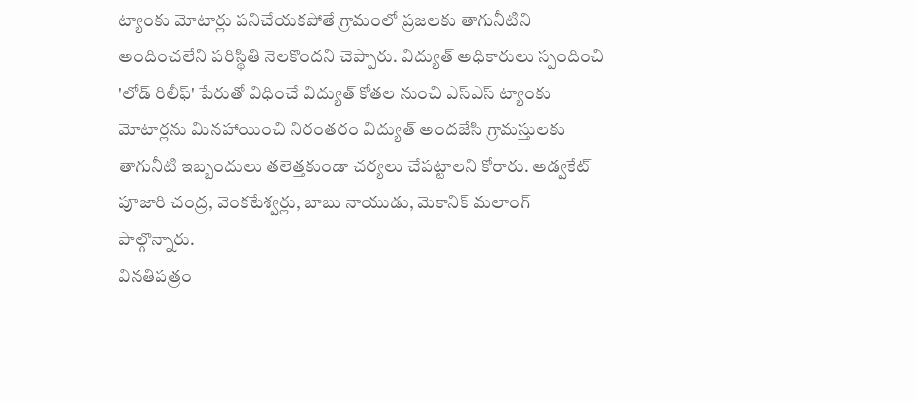ట్యాంకు మోటార్లు పనిచేయకపోతే గ్రామంలో ప్రజలకు తాగునీటిని అందించలేని పరిస్థితి నెలకొందని చెప్పారు. విద్యుత్ అధికారులు స్పందించి 'లోడ్ రిలీఫ్' పేరుతో విధించే విద్యుత్ కోతల నుంచి ఎస్ఎస్ ట్యాంకు మోటార్లను మినహాయించి నిరంతరం విద్యుత్ అందజేసి గ్రామస్తులకు తాగునీటి ఇబ్బందులు తలెత్తకుండా చర్యలు చేపట్టాలని కోరారు. అడ్వకేట్ పూజారి చంద్ర, వెంకటేశ్వర్లు, బాబు నాయుడు, మెకానిక్ మలాంగ్ పాల్గొన్నారు.
వినతిపత్రం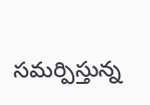సమర్పిస్తున్న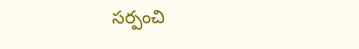సర్పంచి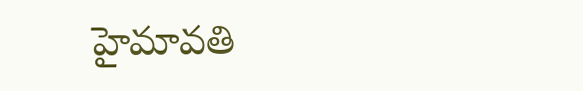హైమావతి